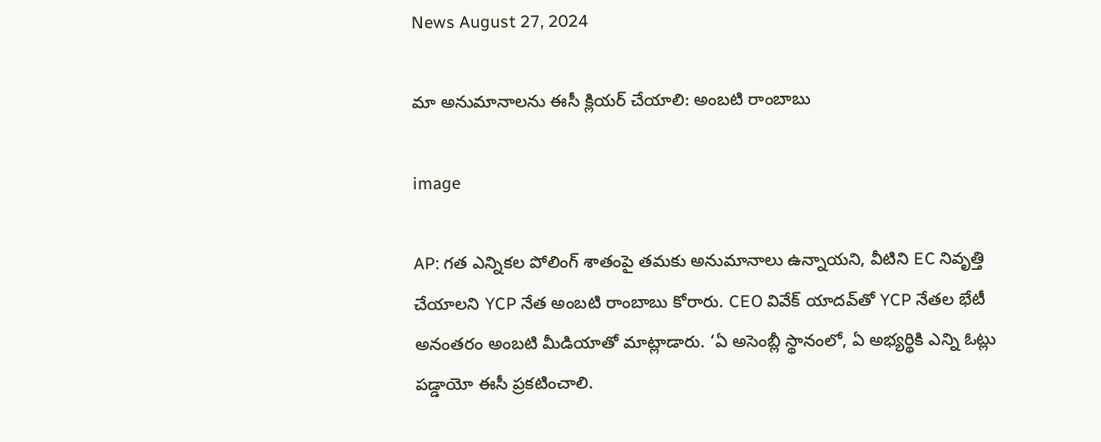News August 27, 2024

మా అనుమానాలను ఈసీ క్లియర్ చేయాలి: అంబటి రాంబాబు

image

AP: గత ఎన్నికల పోలింగ్ శాతంపై తమకు అనుమానాలు ఉన్నాయని, వీటిని EC నివృత్తి చేయాలని YCP నేత అంబటి రాంబాబు కోరారు. CEO వివేక్ యాదవ్‌తో YCP నేతల భేటీ అనంతరం అంబటి మీడియాతో మాట్లాడారు. ‘ఏ అసెంబ్లీ స్థానంలో, ఏ అభ్యర్థికి ఎన్ని ఓట్లు పడ్డాయో ఈసీ ప్రకటించాలి.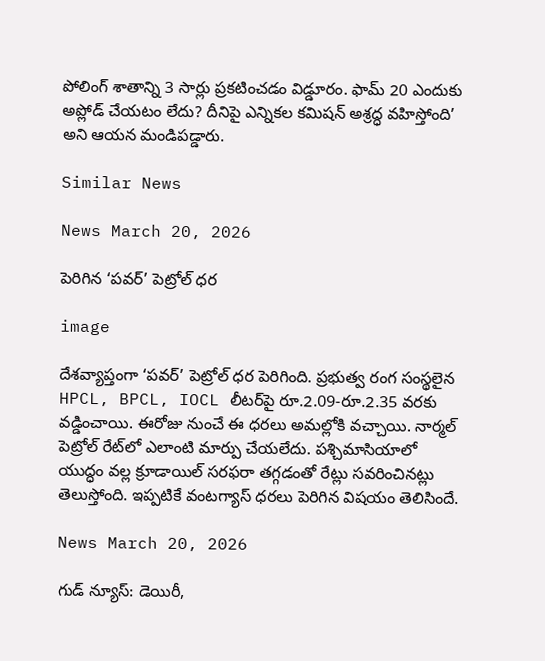పోలింగ్ శాతాన్ని 3 సార్లు ప్రకటించడం విడ్డూరం. ఫామ్ 20 ఎందుకు అప్లోడ్ చేయటం లేదు? దీనిపై ఎన్నికల కమిషన్ అశ్రద్ధ వహిస్తోంది’ అని ఆయన మండిపడ్డారు.

Similar News

News March 20, 2026

పెరిగిన ‘పవర్’ పెట్రోల్ ధర

image

దేశవ్యాప్తంగా ‘పవర్’ పెట్రోల్ ధర పెరిగింది. ప్రభుత్వ రంగ సంస్థలైన HPCL, BPCL, IOCL లీటర్‌పై రూ.2.09-రూ.2.35 వరకు వడ్డించాయి. ఈరోజు నుంచే ఈ ధరలు అమల్లోకి వచ్చాయి. నార్మల్ పెట్రోల్ రేట్‌లో ఎలాంటి మార్పు చేయలేదు. పశ్చిమాసియాలో యుద్ధం వల్ల క్రూడాయిల్ సరఫరా తగ్గడంతో రేట్లు సవరించినట్లు తెలుస్తోంది. ఇప్పటికే వంటగ్యాస్ ధరలు పెరిగిన విషయం తెలిసిందే.

News March 20, 2026

గుడ్ న్యూస్: డెయిరీ,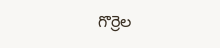గొర్రెల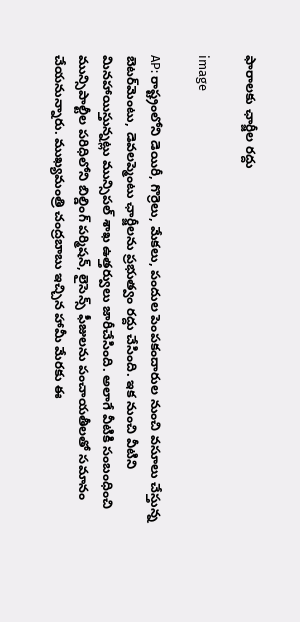ఫారాలకు ఛార్జీల రద్దు

image

AP: రాష్ట్రంలోని డెయిరీ, గొర్రెలు, మేకలు, పందుల పెంపకందారుల నుంచి వసూలు చేస్తున్న బెటర్‌మెంటు, డెవలప్మెంటు ఛార్జీలను ప్రభుత్వం రద్దు చేసింది. ఇక నుంచి వీటిని మినహాయిస్తున్నట్లు మున్సిపల్ శాఖ ఉత్తర్వులు జారీచేసింది. అలాగే వీటికి సంబంధించి మున్సిపాల్టీల పరిధిలోని బిల్డింగ్ పర్మిషన్, లైసెన్స్ ఫీజులను పంచాయతీలతో సమానం చేయనున్నారు. ముఖ్యమంత్రి చంద్రబాబు ఇచ్చిన హామీ మేరకు ఈ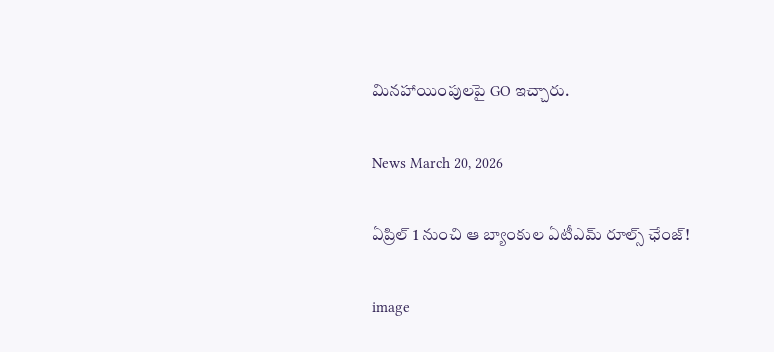మినహాయింపులపై GO ఇచ్చారు.

News March 20, 2026

ఏప్రిల్ 1 నుంచి ఆ బ్యాంకుల ఏటీఎమ్ రూల్స్ ఛేంజ్!

image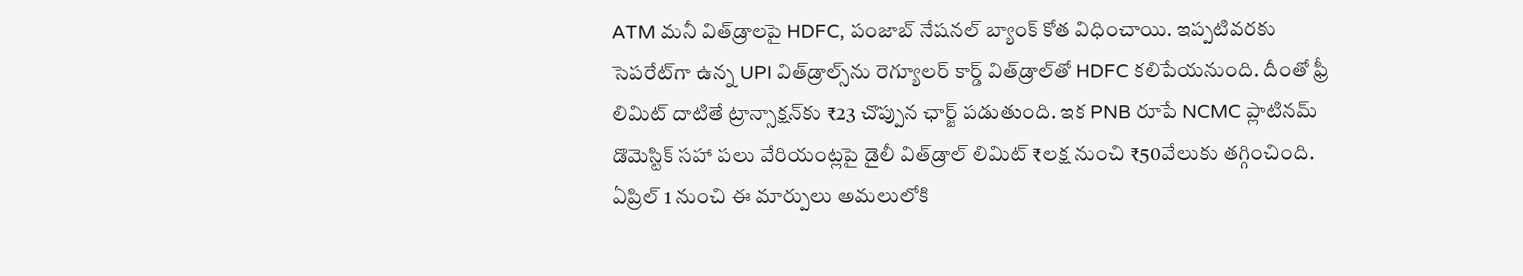ATM మనీ విత్‌డ్రాలపై HDFC, పంజాబ్ నేషనల్ బ్యాంక్ కోత విధించాయి. ఇప్పటివరకు సెపరేట్‌గా ఉన్న UPI విత్‌డ్రాల్స్‌ను రెగ్యూలర్ కార్డ్ విత్‌డ్రాల్‌తో HDFC కలిపేయనుంది. దీంతో ఫ్రీ లిమిట్ దాటితే ట్రాన్సాక్షన్‌కు ₹23 చొప్పున ఛార్జ్ పడుతుంది. ఇక PNB రూపే NCMC ప్లాటినమ్ డొమెస్టిక్ సహా పలు వేరియంట్లపై డైలీ విత్‌డ్రాల్ లిమిట్ ₹లక్ష నుంచి ₹50వేలుకు తగ్గించింది. ఏప్రిల్ 1 నుంచి ఈ మార్పులు అమలులోకి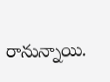రానున్నాయి.